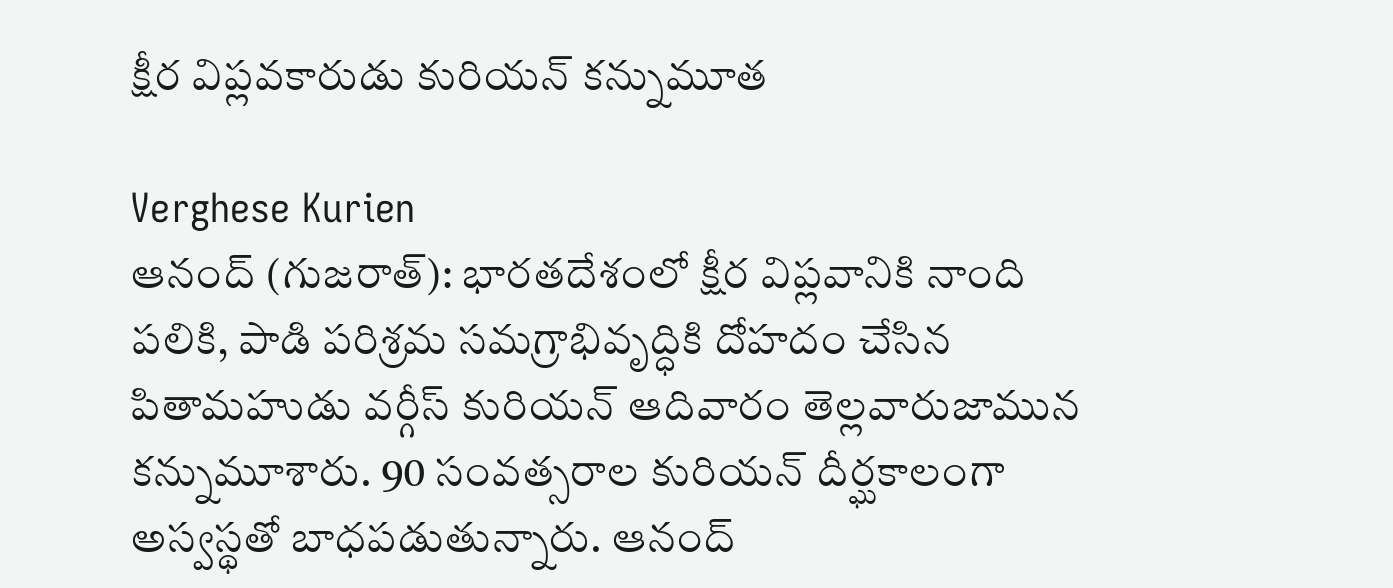క్షీర విప్లవకారుడు కురియన్ కన్నుమూత

Verghese Kurien
ఆనంద్ (గుజరాత్): భారతదేశంలో క్షీర విప్లవానికి నాంది పలికి, పాడి పరిశ్రమ సమగ్రాభివృద్ధికి దోహదం చేసిన పితామహుడు వర్గీస్ కురియన్ ఆదివారం తెల్లవారుజామున కన్నుమూశారు. 90 సంవత్సరాల కురియన్ దీర్ఘకాలంగా అస్వస్థతో బాధపడుతున్నారు. ఆనంద్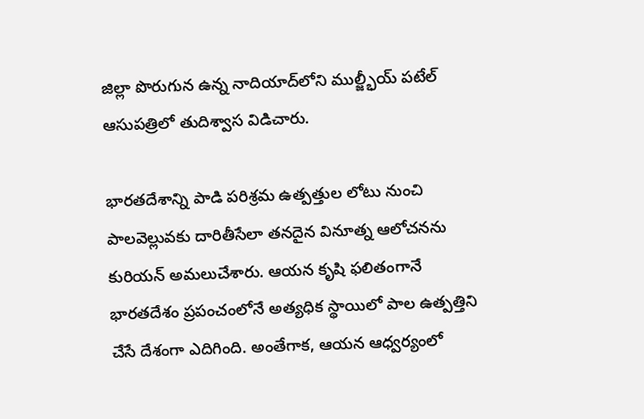జిల్లా పొరుగున ఉన్న నాదియాద్‌లోని ముల్జ్భీయ్ పటేల్ ఆసుపత్రిలో తుదిశ్వాస విడిచారు.

భారతదేశాన్ని పాడి పరిశ్రమ ఉత్పత్తుల లోటు నుంచి పాలవెల్లువకు దారితీసేలా తనదైన వినూత్న ఆలోచనను కురియన్ అమలుచేశారు. ఆయన కృషి ఫలితంగానే భారతదేశం ప్రపంచంలోనే అత్యధిక స్థాయిలో పాల ఉత్పత్తిని చేసే దేశంగా ఎదిగింది. అంతేగాక, ఆయన ఆధ్వర్యంలో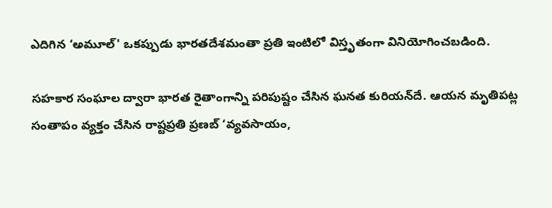ఎదిగిన ‘అమూల్' ఒకప్పుడు భారతదేశమంతా ప్రతి ఇంటిలో విస్తృతంగా వినియోగించబడింది.

సహకార సంఘాల ద్వారా భారత రైతాంగాన్ని పరిపుష్టం చేసిన ఘనత కురియన్‌దే. ఆయన మృతిపట్ల సంతాపం వ్యక్తం చేసిన రాష్టప్రతి ప్రణబ్ ‘వ్యవసాయం,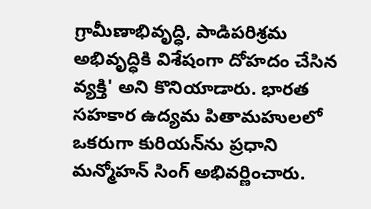గ్రామీణాభివృద్ధి, పాడిపరిశ్రమ అభివృద్ధికి విశేషంగా దోహదం చేసిన వ్యక్తి' అని కొనియాడారు. భారత సహకార ఉద్యమ పితామహులలో ఒకరుగా కురియన్‌ను ప్రధాని మన్మోహన్ సింగ్ అభివర్ణించారు.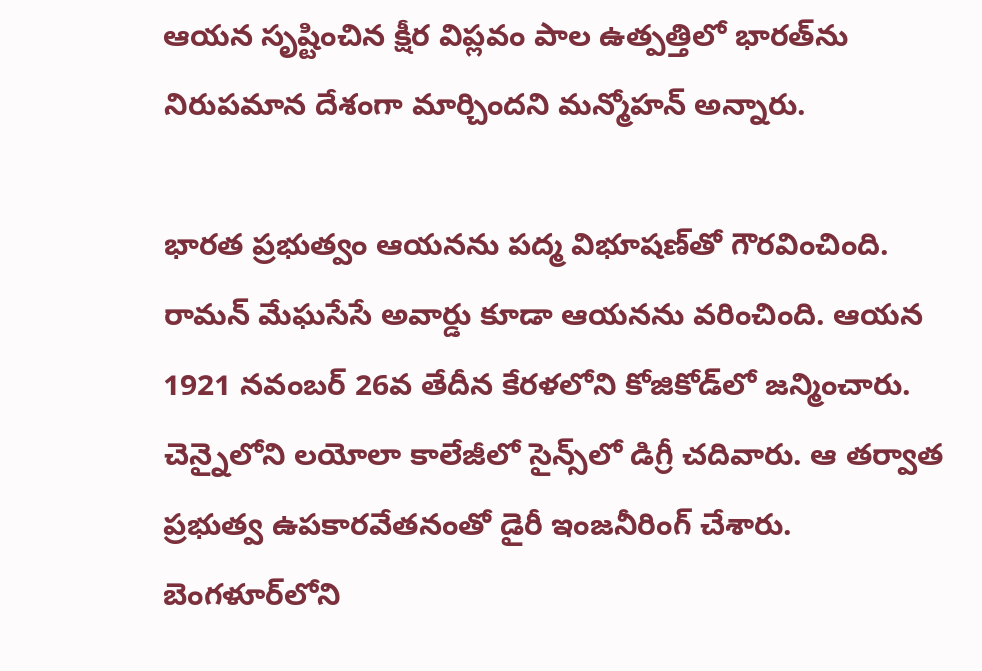ఆయన సృష్టించిన క్షీర విప్లవం పాల ఉత్పత్తిలో భారత్‌ను నిరుపమాన దేశంగా మార్చిందని మన్మోహన్ అన్నారు.

భారత ప్రభుత్వం ఆయనను పద్మ విభూషణ్‌తో గౌరవించింది. రామన్ మేఘసేసే అవార్డు కూడా ఆయనను వరించింది. ఆయన 1921 నవంబర్ 26వ తేదీన కేరళలోని కోజికోడ్‌లో జన్మించారు. చెన్నైలోని లయోలా కాలేజీలో సైన్స్‌లో డిగ్రీ చదివారు. ఆ తర్వాత ప్రభుత్వ ఉపకారవేతనంతో డైరీ ఇంజనీరింగ్ చేశారు. బెంగళూర్‌లోని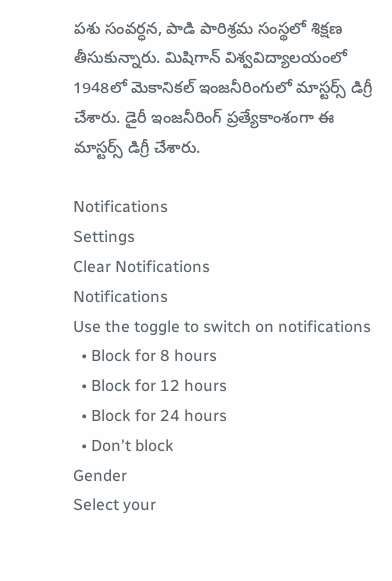పశు సంవర్ధన, పాడి పారిశ్రమ సంస్థలో శిక్షణ తీసుకున్నారు. మిషిగాన్ విశ్వవిద్యాలయంలో 1948లో మెకానికల్ ఇంజనీరింగులో మాస్టర్స్ డిగ్రీ చేశారు. డైరీ ఇంజనీరింగ్ ప్రత్యేకాంశంగా ఈ మాస్టర్స్ డిగ్రీ చేశారు.

Notifications
Settings
Clear Notifications
Notifications
Use the toggle to switch on notifications
  • Block for 8 hours
  • Block for 12 hours
  • Block for 24 hours
  • Don't block
Gender
Select your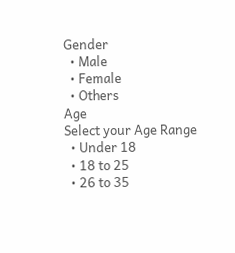Gender
  • Male
  • Female
  • Others
Age
Select your Age Range
  • Under 18
  • 18 to 25
  • 26 to 35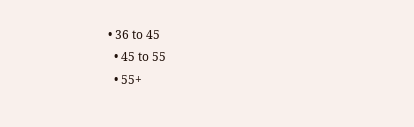• 36 to 45
  • 45 to 55
  • 55+